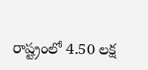రాష్ట్రంలో 4.50 లక్ష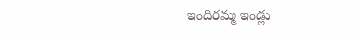ఇందిరమ్మ ఇండ్లు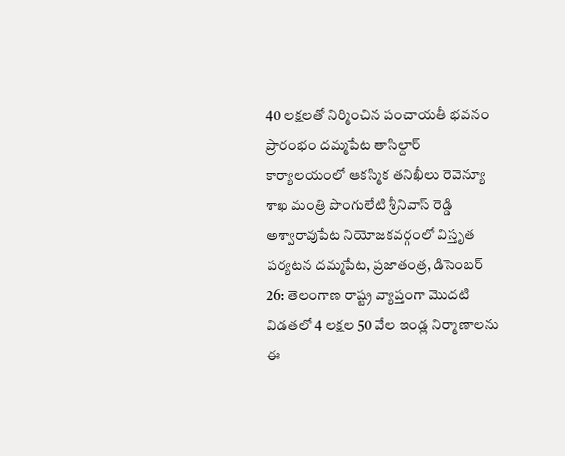40 లక్షలతో నిర్మించిన పంచాయతీ భవనం ప్రారంభం దమ్మపేట తాసిల్దార్ కార్యాలయంలో ఆకస్మిక తనిఖీలు రెవెన్యూ శాఖ మంత్రి పొంగులేటి శ్రీనివాస్ రెడ్డి అశ్వారావుపేట నియోజకవర్గంలో విస్తృత పర్యటన దమ్మపేట, ప్రజాతంత్ర, డిసెంబర్ 26: తెలంగాణ రాష్ట్ర వ్యాప్తంగా మొదటి విడతలో 4 లక్షల 50 వేల ఇండ్ల నిర్మాణాలను ఈ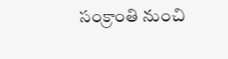సంక్రాంతి నుంచి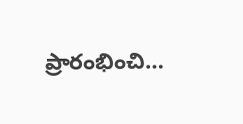ప్రారంభించి…